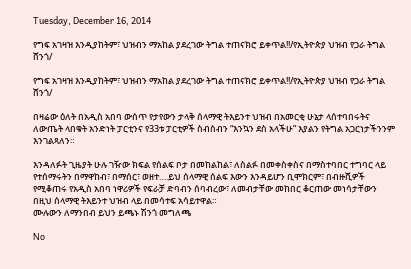Tuesday, December 16, 2014

የግፍ አገዛዝ እንዲያከትም፣ ህዝብን ማአከል ያደረገው ትግል ተጠናክሮ ይቀጥል!!/የኢትዮጵያ ህዝብ የጋራ ትግል ሸንጎ/

የግፍ አገዛዝ እንዲያከትም፣ ህዝብን ማአከል ያደረገው ትግል ተጠናክሮ ይቀጥል!!/የኢትዮጵያ ህዝብ የጋራ ትግል ሸንጎ/

በዛሬው ዕለት በአዲስ አበባ ውሰጥ የታየውን ታላቅ ሰላማዊ ትእይንተ ህዝብ በአመርቂ ሁኔታ ላሰተባበሩትና ለውጤት ላበቁት አንድነት ፓርቲንና የ33ቱ ፓርቲዎች ስብስብን “እንኳን ደስ አላችሁ” እያልን የትግል አጋርነታችንንም እንገልጻለን።

እንዳለፉት ጊዜያት ሁሉ ገዥው ክፍል የሰልፍ ቦታ በመከልከል፣ ለስልፉ በመቀስቀስና በማስተባበር ተግባር ላይ የተሰማሩትን በማዋከብ፣ በማሰር፣ ወዘተ….ይህ ሰላማዊ ሰልፍ እውን እንዳይሆን ቢሞክርም፣ በብዙሺዎች የሚቆጠሩ የአዲስ አበባ ነዋሪዎች የፍራቻ ድባብን ሰባብረው፣ ለመብታቸው መከበር ቆርጠው መነሳታቸውን በዚህ ሰላማዊ ትእይንተ ህዝብ ላይ በመሳተፍ አሳይተዋል።
ሙሉውን ለማንበብ ይህን ይጫኑ ሽንጎ መግለጫ

No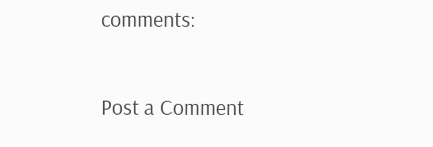comments:

Post a Comment